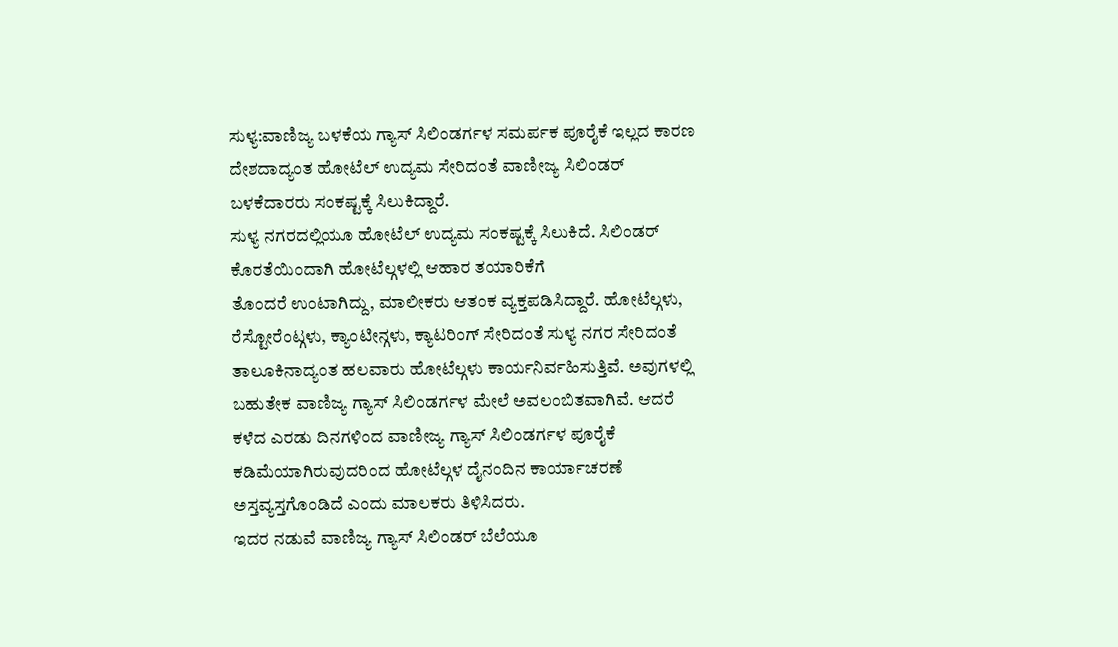ಸುಳ್ಯ:ವಾಣಿಜ್ಯ ಬಳಕೆಯ ಗ್ಯಾಸ್ ಸಿಲಿಂಡರ್ಗಳ ಸಮರ್ಪಕ ಪೂರೈಕೆ ಇಲ್ಲದ ಕಾರಣ ದೇಶದಾದ್ಯಂತ ಹೋಟೆಲ್ ಉದ್ಯಮ ಸೇರಿದಂತೆ ವಾಣೀಜ್ಯ ಸಿಲಿಂಡರ್ ಬಳಕೆದಾರರು ಸಂಕಷ್ಟಕ್ಕೆ ಸಿಲುಕಿದ್ದಾರೆ.
ಸುಳ್ಯ ನಗರದಲ್ಲಿಯೂ ಹೋಟೆಲ್ ಉದ್ಯಮ ಸಂಕಷ್ಟಕ್ಕೆ ಸಿಲುಕಿದೆ. ಸಿಲಿಂಡರ್ ಕೊರತೆಯಿಂದಾಗಿ ಹೋಟೆಲ್ಗಳಲ್ಲಿ ಆಹಾರ ತಯಾರಿಕೆಗೆ
ತೊಂದರೆ ಉಂಟಾಗಿದ್ದು, ಮಾಲೀಕರು ಆತಂಕ ವ್ಯಕ್ತಪಡಿಸಿದ್ದಾರೆ. ಹೋಟೆಲ್ಗಳು, ರೆಸ್ಟೋರೆಂಟ್ಗಳು, ಕ್ಯಾಂಟೀನ್ಗಳು, ಕ್ಯಾಟರಿಂಗ್ ಸೇರಿದಂತೆ ಸುಳ್ಯ ನಗರ ಸೇರಿದಂತೆ ತಾಲೂಕಿನಾದ್ಯಂತ ಹಲವಾರು ಹೋಟೆಲ್ಗಳು ಕಾರ್ಯನಿರ್ವಹಿಸುತ್ತಿವೆ. ಅವುಗಳಲ್ಲಿ ಬಹುತೇಕ ವಾಣಿಜ್ಯ ಗ್ಯಾಸ್ ಸಿಲಿಂಡರ್ಗಳ ಮೇಲೆ ಅವಲಂಬಿತವಾಗಿವೆ. ಆದರೆ ಕಳೆದ ಎರಡು ದಿನಗಳಿಂದ ವಾಣೀಜ್ಯ ಗ್ಯಾಸ್ ಸಿಲಿಂಡರ್ಗಳ ಪೂರೈಕೆ ಕಡಿಮೆಯಾಗಿರುವುದರಿಂದ ಹೋಟೆಲ್ಗಳ ದೈನಂದಿನ ಕಾರ್ಯಾಚರಣೆ ಅಸ್ತವ್ಯಸ್ತಗೊಂಡಿದೆ ಎಂದು ಮಾಲಕರು ತಿಳಿಸಿದರು.
ಇದರ ನಡುವೆ ವಾಣಿಜ್ಯ ಗ್ಯಾಸ್ ಸಿಲಿಂಡರ್ ಬೆಲೆಯೂ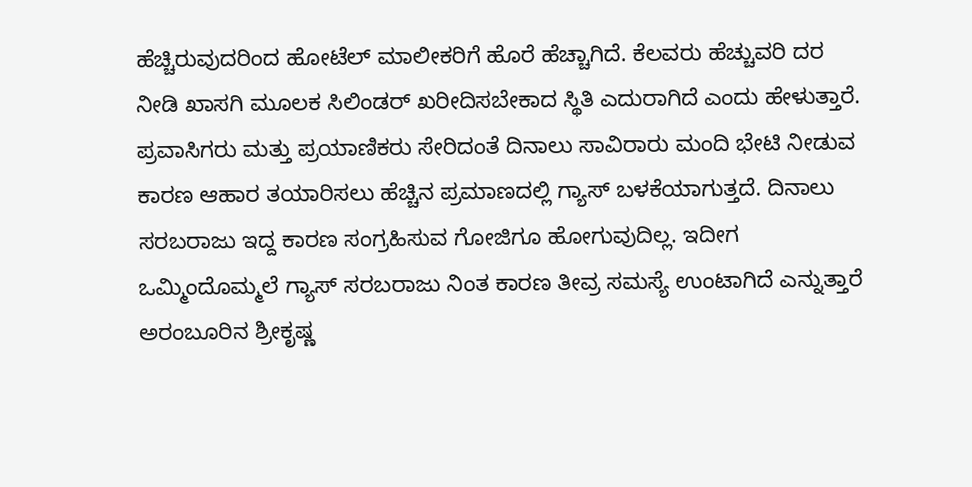ಹೆಚ್ಚಿರುವುದರಿಂದ ಹೋಟೆಲ್ ಮಾಲೀಕರಿಗೆ ಹೊರೆ ಹೆಚ್ಚಾಗಿದೆ. ಕೆಲವರು ಹೆಚ್ಚುವರಿ ದರ ನೀಡಿ ಖಾಸಗಿ ಮೂಲಕ ಸಿಲಿಂಡರ್ ಖರೀದಿಸಬೇಕಾದ ಸ್ಥಿತಿ ಎದುರಾಗಿದೆ ಎಂದು ಹೇಳುತ್ತಾರೆ.
ಪ್ರವಾಸಿಗರು ಮತ್ತು ಪ್ರಯಾಣಿಕರು ಸೇರಿದಂತೆ ದಿನಾಲು ಸಾವಿರಾರು ಮಂದಿ ಭೇಟಿ ನೀಡುವ ಕಾರಣ ಆಹಾರ ತಯಾರಿಸಲು ಹೆಚ್ಚಿನ ಪ್ರಮಾಣದಲ್ಲಿ ಗ್ಯಾಸ್ ಬಳಕೆಯಾಗುತ್ತದೆ. ದಿನಾಲು ಸರಬರಾಜು ಇದ್ದ ಕಾರಣ ಸಂಗ್ರಹಿಸುವ ಗೋಜಿಗೂ ಹೋಗುವುದಿಲ್ಲ. ಇದೀಗ ಒಮ್ಮಿಂದೊಮ್ಮಲೆ ಗ್ಯಾಸ್ ಸರಬರಾಜು ನಿಂತ ಕಾರಣ ತೀವ್ರ ಸಮಸ್ಯೆ ಉಂಟಾಗಿದೆ ಎನ್ನುತ್ತಾರೆ ಅರಂಬೂರಿನ ಶ್ರೀಕೃಷ್ಣ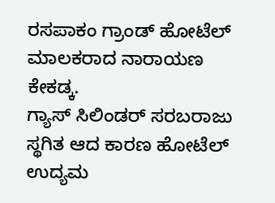ರಸಪಾಕಂ ಗ್ರಾಂಡ್ ಹೋಟೆಲ್ ಮಾಲಕರಾದ ನಾರಾಯಣ ಕೇಕಡ್ಕ.
ಗ್ಯಾಸ್ ಸಿಲಿಂಡರ್ ಸರಬರಾಜು ಸ್ಥಗಿತ ಆದ ಕಾರಣ ಹೋಟೆಲ್ ಉದ್ಯಮ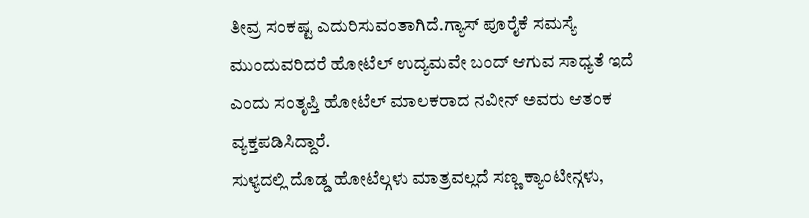ತೀವ್ರ ಸಂಕಷ್ಟ ಎದುರಿಸುವಂತಾಗಿದೆ.ಗ್ಯಾಸ್ ಪೂರೈಕೆ ಸಮಸ್ಯೆ ಮುಂದುವರಿದರೆ ಹೋಟೆಲ್ ಉದ್ಯಮವೇ ಬಂದ್ ಆಗುವ ಸಾಧ್ಯತೆ ಇದೆ ಎಂದು ಸಂತೃಪ್ತಿ ಹೋಟೆಲ್ ಮಾಲಕರಾದ ನವೀನ್ ಅವರು ಆತಂಕ ವ್ಯಕ್ತಪಡಿಸಿದ್ದಾರೆ.
ಸುಳ್ಯದಲ್ಲಿ ದೊಡ್ಡ ಹೋಟೆಲ್ಗಳು ಮಾತ್ರವಲ್ಲದೆ ಸಣ್ಣ ಕ್ಯಾಂಟೀನ್ಗಳು,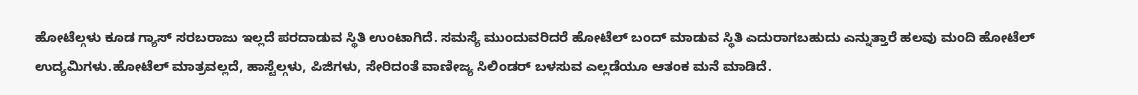ಹೋಟೆಲ್ಗಳು ಕೂಡ ಗ್ಯಾಸ್ ಸರಬರಾಜು ಇಲ್ಲದೆ ಪರದಾಡುವ ಸ್ಥಿತಿ ಉಂಟಾಗಿದೆ. ಸಮಸ್ಯೆ ಮುಂದುವರಿದರೆ ಹೋಟೆಲ್ ಬಂದ್ ಮಾಡುವ ಸ್ಥಿತಿ ಎದುರಾಗಬಹುದು ಎನ್ನುತ್ತಾರೆ ಹಲವು ಮಂದಿ ಹೋಟೆಲ್ ಉದ್ಯಮಿಗಳು.ಹೋಟೆಲ್ ಮಾತ್ರವಲ್ಲದೆ, ಹಾಸ್ಟೆಲ್ಗಳು, ಪಿಜಿಗಳು, ಸೇರಿದಂತೆ ವಾಣೀಜ್ಯ ಸಿಲಿಂಡರ್ ಬಳಸುವ ಎಲ್ಲಡೆಯೂ ಆತಂಕ ಮನೆ ಮಾಡಿದೆ.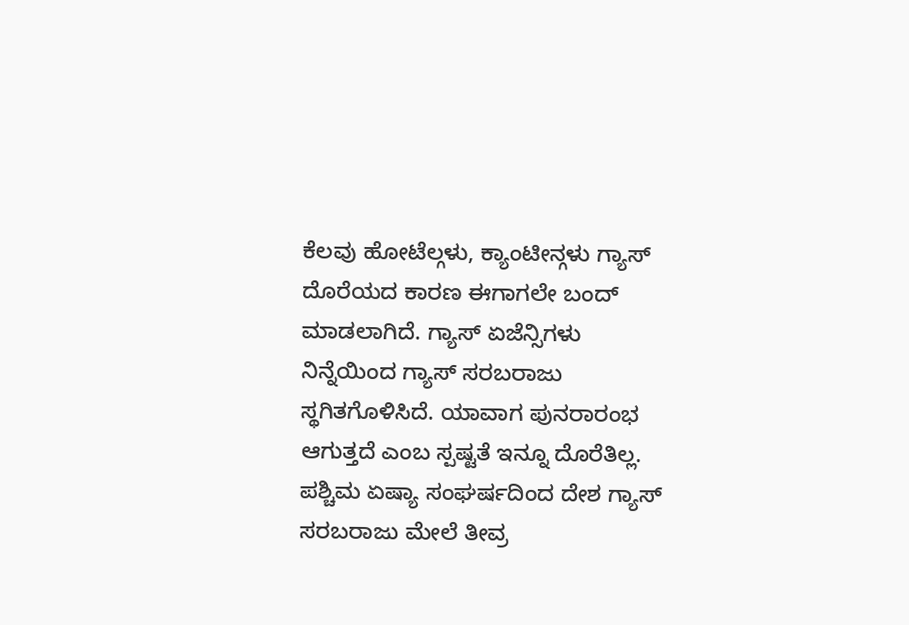ಕೆಲವು ಹೋಟೆಲ್ಗಳು, ಕ್ಯಾಂಟೀನ್ಗಳು ಗ್ಯಾಸ್ ದೊರೆಯದ ಕಾರಣ ಈಗಾಗಲೇ ಬಂದ್ ಮಾಡಲಾಗಿದೆ. ಗ್ಯಾಸ್ ಏಜೆನ್ಸಿಗಳು ನಿನ್ನೆಯಿಂದ ಗ್ಯಾಸ್ ಸರಬರಾಜು ಸ್ಥಗಿತಗೊಳಿಸಿದೆ. ಯಾವಾಗ ಪುನರಾರಂಭ ಆಗುತ್ತದೆ ಎಂಬ ಸ್ಪಷ್ಟತೆ ಇನ್ನೂ ದೊರೆತಿಲ್ಲ. ಪಶ್ಚಿಮ ಏಷ್ಯಾ ಸಂಘರ್ಷದಿಂದ ದೇಶ ಗ್ಯಾಸ್ ಸರಬರಾಜು ಮೇಲೆ ತೀವ್ರ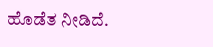ಹೊಡೆತ ನೀಡಿದೆ.